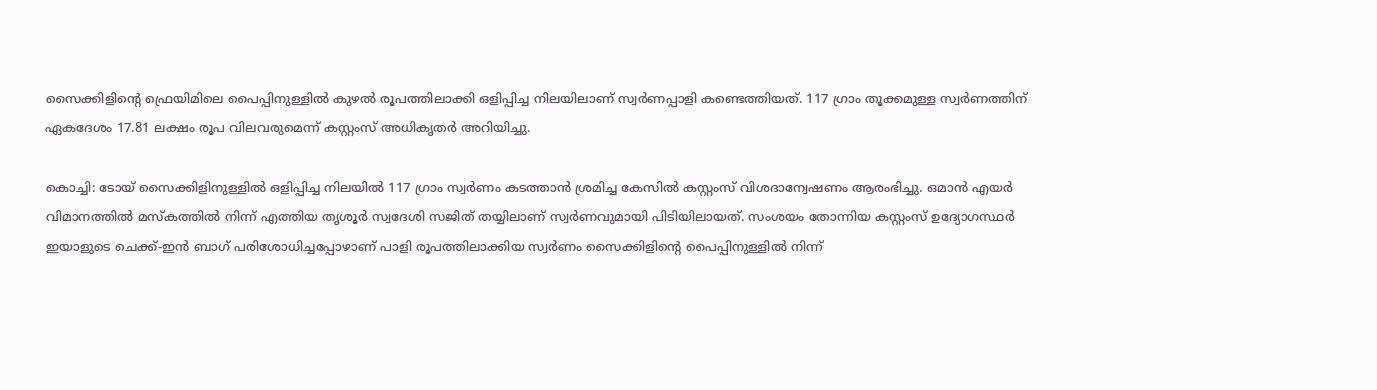സൈക്കിളിന്റെ ഫ്രെയിമിലെ പൈപ്പിനുള്ളിൽ കുഴൽ രൂപത്തിലാക്കി ഒളിപ്പിച്ച നിലയിലാണ് സ്വർണപ്പാളി കണ്ടെത്തിയത്. 117 ഗ്രാം തൂക്കമുള്ള സ്വർണത്തിന് ഏകദേശം 17.81 ലക്ഷം രൂപ വിലവരുമെന്ന് കസ്റ്റംസ് അധികൃതർ അറിയിച്ചു.

കൊച്ചി: ടോയ് സൈക്കിളിനുള്ളിൽ ഒളിപ്പിച്ച നിലയിൽ 117 ഗ്രാം സ്വർണം കടത്താൻ ശ്രമിച്ച കേസിൽ കസ്റ്റംസ് വിശദാന്വേഷണം ആരംഭിച്ചു. ഒമാൻ എയർ വിമാനത്തിൽ മസ്കത്തിൽ നിന്ന് എത്തിയ തൃശൂർ സ്വദേശി സജിത് തയ്യിലാണ് സ്വർണവുമായി പിടിയിലായത്. സംശയം തോന്നിയ കസ്റ്റംസ് ഉദ്യോഗസ്ഥർ ഇയാളുടെ ചെക്ക്-ഇൻ ബാഗ് പരിശോധിച്ചപ്പോഴാണ് പാളി രൂപത്തിലാക്കിയ സ്വർണം സൈക്കിളിന്റെ പൈപ്പിനുള്ളിൽ നിന്ന്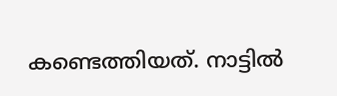കണ്ടെത്തിയത്. നാട്ടിൽ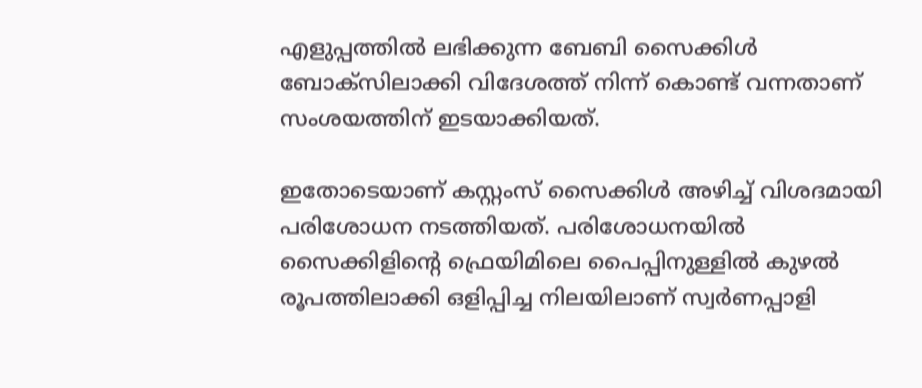എളുപ്പത്തിൽ ലഭിക്കുന്ന ബേബി സൈക്കിൾ ബോക്സിലാക്കി വിദേശത്ത് നിന്ന് കൊണ്ട് വന്നതാണ് സംശയത്തിന് ഇടയാക്കിയത്.

ഇതോടെയാണ് കസ്റ്റംസ് സൈക്കിൾ അഴിച്ച് വിശദമായി പരിശോധന നടത്തിയത്. പരിശോധനയിൽ സൈക്കിളിന്റെ ഫ്രെയിമിലെ പൈപ്പിനുള്ളിൽ കുഴൽ രൂപത്തിലാക്കി ഒളിപ്പിച്ച നിലയിലാണ് സ്വർണപ്പാളി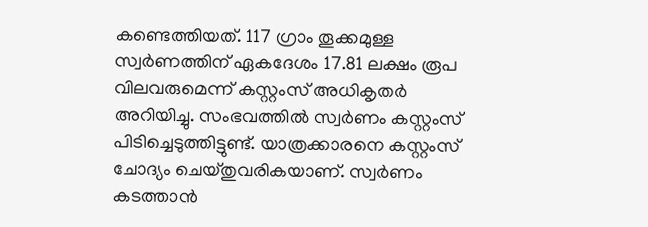കണ്ടെത്തിയത്. 117 ഗ്രാം തൂക്കമുള്ള സ്വർണത്തിന് ഏകദേശം 17.81 ലക്ഷം രൂപ വിലവരുമെന്ന് കസ്റ്റംസ് അധികൃതർ അറിയിച്ചു. സംഭവത്തിൽ സ്വർണം കസ്റ്റംസ് പിടിച്ചെടുത്തിട്ടുണ്ട്. യാത്രക്കാരനെ കസ്റ്റംസ് ചോദ്യം ചെയ്തുവരികയാണ്. സ്വർണം കടത്താൻ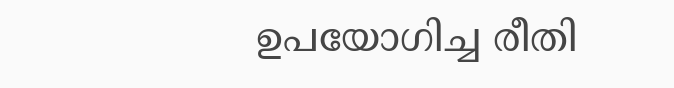ഉപയോഗിച്ച രീതി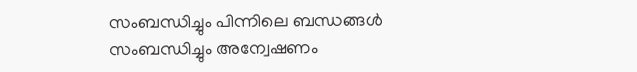സംബന്ധിച്ചും പിന്നിലെ ബന്ധങ്ങൾ സംബന്ധിച്ചും അന്വേഷണം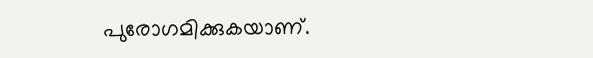പുരോഗമിക്കുകയാണ്.